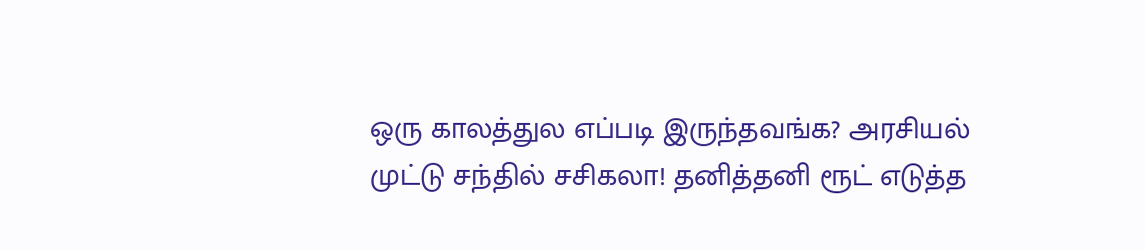ஒரு காலத்துல எப்படி இருந்தவங்க? அரசியல் முட்டு சந்தில் சசிகலா! தனித்தனி ரூட் எடுத்த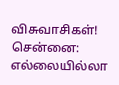விசுவாசிகள்!
சென்னை: எல்லையில்லா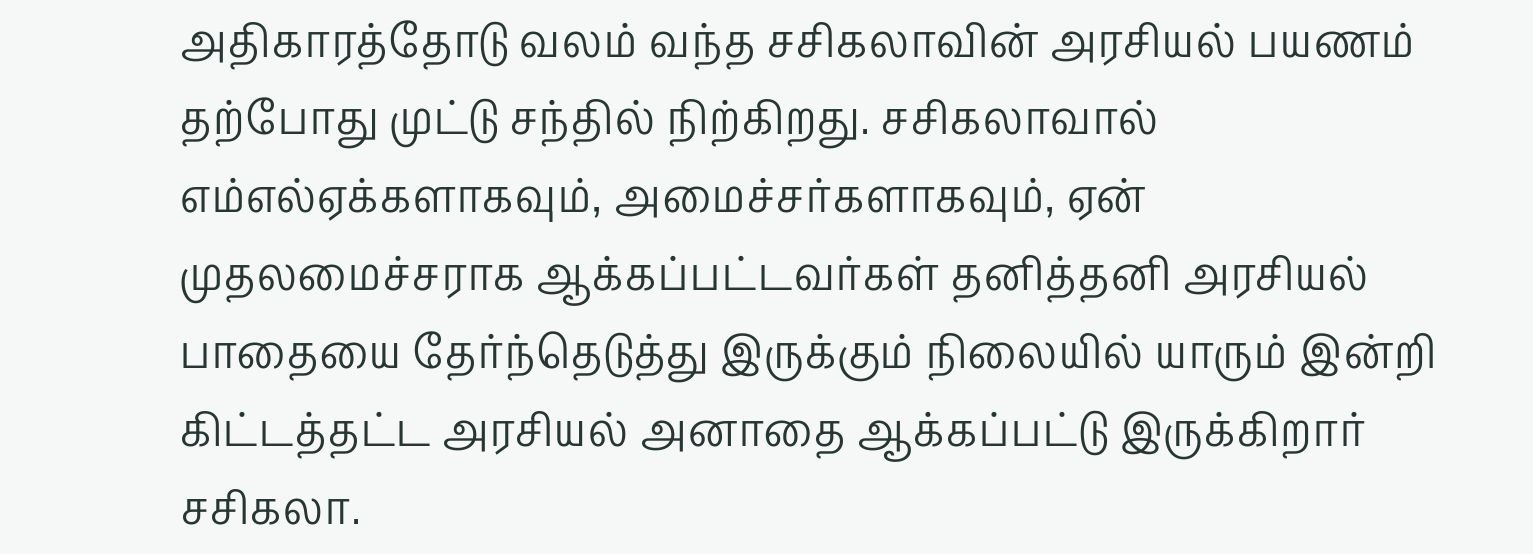அதிகாரத்தோடு வலம் வந்த சசிகலாவின் அரசியல் பயணம் தற்போது முட்டு சந்தில் நிற்கிறது. சசிகலாவால் எம்எல்ஏக்களாகவும், அமைச்சர்களாகவும், ஏன் முதலமைச்சராக ஆக்கப்பட்டவர்கள் தனித்தனி அரசியல் பாதையை தேர்ந்தெடுத்து இருக்கும் நிலையில் யாரும் இன்றி கிட்டத்தட்ட அரசியல் அனாதை ஆக்கப்பட்டு இருக்கிறார் சசிகலா.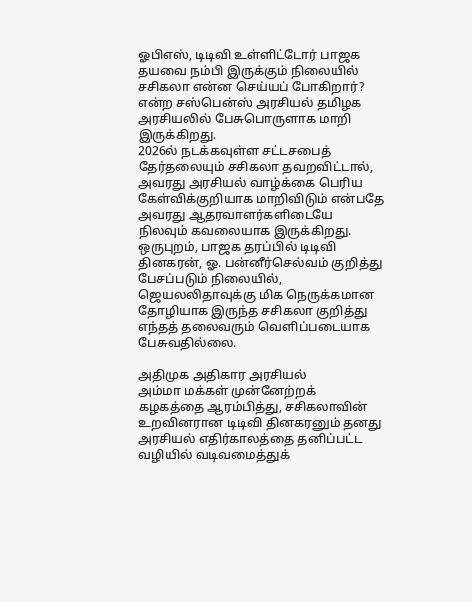ஓபிஎஸ், டிடிவி உள்ளிட்டோர் பாஜக தயவை நம்பி இருக்கும் நிலையில் சசிகலா என்ன செய்யப் போகிறார்? என்ற சஸ்பென்ஸ் அரசியல் தமிழக அரசியலில் பேசுபொருளாக மாறி இருக்கிறது.
2026ல் நடக்கவுள்ள சட்டசபைத் தேர்தலையும் சசிகலா தவறவிட்டால், அவரது அரசியல் வாழ்க்கை பெரிய கேள்விக்குறியாக மாறிவிடும் என்பதே அவரது ஆதரவாளர்களிடையே நிலவும் கவலையாக இருக்கிறது.
ஒருபுறம், பாஜக தரப்பில் டிடிவி தினகரன், ஓ. பன்னீர்செல்வம் குறித்து பேசப்படும் நிலையில், ஜெயலலிதாவுக்கு மிக நெருக்கமான தோழியாக இருந்த சசிகலா குறித்து எந்தத் தலைவரும் வெளிப்படையாக பேசுவதில்லை.

அதிமுக அதிகார அரசியல்
அம்மா மக்கள் முன்னேற்றக் கழகத்தை ஆரம்பித்து, சசிகலாவின் உறவினரான டிடிவி தினகரனும் தனது அரசியல் எதிர்காலத்தை தனிப்பட்ட வழியில் வடிவமைத்துக்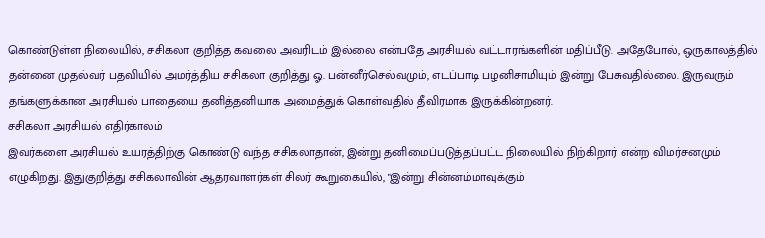கொண்டுள்ள நிலையில், சசிகலா குறித்த கவலை அவரிடம் இல்லை என்பதே அரசியல் வட்டாரங்களின் மதிப்பீடு. அதேபோல், ஒருகாலத்தில் தன்னை முதல்வர் பதவியில் அமர்த்திய சசிகலா குறித்து ஓ. பன்னீர்செல்வமும், எடப்பாடி பழனிசாமியும் இன்று பேசுவதில்லை. இருவரும் தங்களுக்கான அரசியல் பாதையை தனித்தனியாக அமைத்துக் கொள்வதில் தீவிரமாக இருக்கின்றனர்.
சசிகலா அரசியல் எதிர்காலம்
இவர்களை அரசியல் உயரத்திற்கு கொண்டு வந்த சசிகலாதான், இன்று தனிமைப்படுத்தப்பட்ட நிலையில் நிற்கிறார் என்ற விமர்சனமும் எழுகிறது. இதுகுறித்து சசிகலாவின் ஆதரவாளர்கள் சிலர் கூறுகையில், "இன்று சின்னம்மாவுக்கும்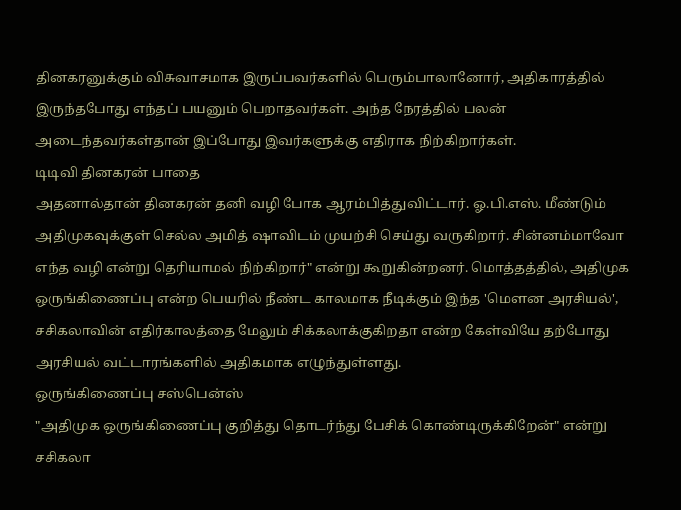தினகரனுக்கும் விசுவாசமாக இருப்பவர்களில் பெரும்பாலானோர், அதிகாரத்தில் இருந்தபோது எந்தப் பயனும் பெறாதவர்கள். அந்த நேரத்தில் பலன் அடைந்தவர்கள்தான் இப்போது இவர்களுக்கு எதிராக நிற்கிறார்கள்.
டிடிவி தினகரன் பாதை
அதனால்தான் தினகரன் தனி வழி போக ஆரம்பித்துவிட்டார். ஓ.பி.எஸ். மீண்டும் அதிமுகவுக்குள் செல்ல அமித் ஷாவிடம் முயற்சி செய்து வருகிறார். சின்னம்மாவோ எந்த வழி என்று தெரியாமல் நிற்கிறார்" என்று கூறுகின்றனர். மொத்தத்தில், அதிமுக ஒருங்கிணைப்பு என்ற பெயரில் நீண்ட காலமாக நீடிக்கும் இந்த 'மௌன அரசியல்', சசிகலாவின் எதிர்காலத்தை மேலும் சிக்கலாக்குகிறதா என்ற கேள்வியே தற்போது அரசியல் வட்டாரங்களில் அதிகமாக எழுந்துள்ளது.
ஒருங்கிணைப்பு சஸ்பென்ஸ்
"அதிமுக ஒருங்கிணைப்பு குறித்து தொடர்ந்து பேசிக் கொண்டிருக்கிறேன்" என்று சசிகலா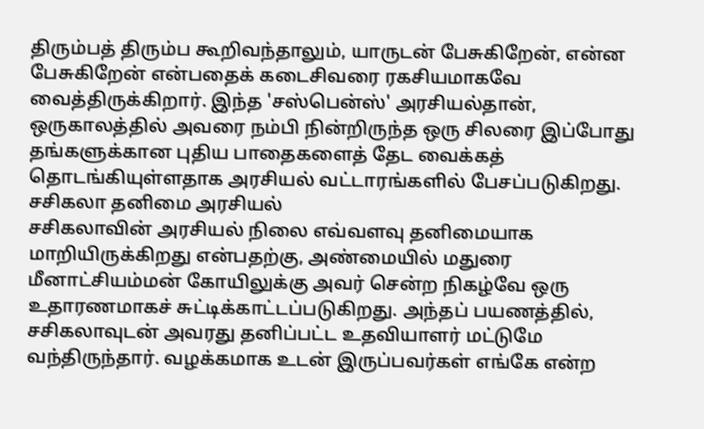திரும்பத் திரும்ப கூறிவந்தாலும், யாருடன் பேசுகிறேன், என்ன பேசுகிறேன் என்பதைக் கடைசிவரை ரகசியமாகவே வைத்திருக்கிறார். இந்த 'சஸ்பென்ஸ்' அரசியல்தான், ஒருகாலத்தில் அவரை நம்பி நின்றிருந்த ஒரு சிலரை இப்போது தங்களுக்கான புதிய பாதைகளைத் தேட வைக்கத் தொடங்கியுள்ளதாக அரசியல் வட்டாரங்களில் பேசப்படுகிறது.
சசிகலா தனிமை அரசியல்
சசிகலாவின் அரசியல் நிலை எவ்வளவு தனிமையாக மாறியிருக்கிறது என்பதற்கு, அண்மையில் மதுரை மீனாட்சியம்மன் கோயிலுக்கு அவர் சென்ற நிகழ்வே ஒரு உதாரணமாகச் சுட்டிக்காட்டப்படுகிறது. அந்தப் பயணத்தில், சசிகலாவுடன் அவரது தனிப்பட்ட உதவியாளர் மட்டுமே வந்திருந்தார். வழக்கமாக உடன் இருப்பவர்கள் எங்கே என்ற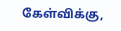கேள்விக்கு,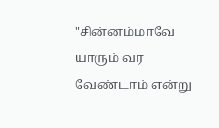"சின்னம்மாவே யாரும் வர வேண்டாம் என்று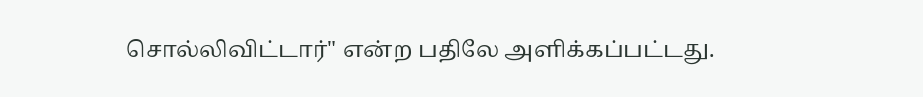சொல்லிவிட்டார்" என்ற பதிலே அளிக்கப்பட்டது.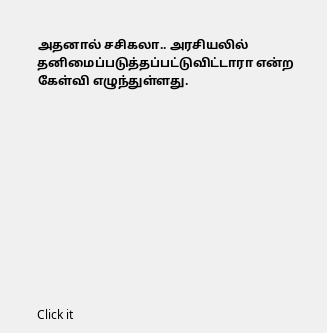அதனால் சசிகலா.. அரசியலில் தனிமைப்படுத்தப்பட்டுவிட்டாரா என்ற கேள்வி எழுந்துள்ளது.












Click it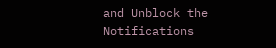and Unblock the Notifications